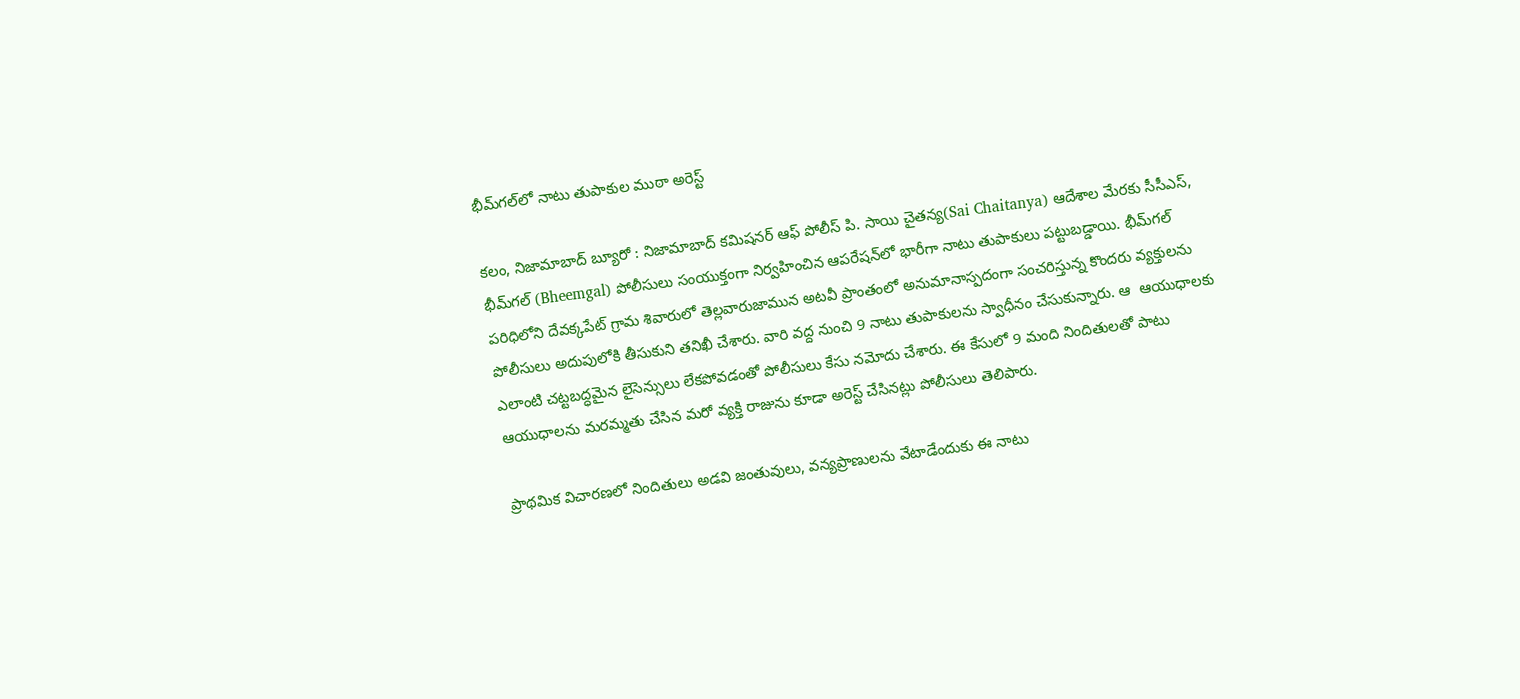భీమ్‌గల్‌లో నాటు తుపాకుల ముఠా అరెస్ట్

కలం, నిజామాబాద్ బ్యూరో : నిజామాబాద్ కమిషనర్ ఆఫ్ పోలీస్ పి. సాయి చైతన్య(Sai Chaitanya) ఆదేశాల మేరకు సీసీఎస్, భీమ్‌గల్ (Bheemgal) పోలీసులు సంయుక్తంగా నిర్వహించిన ఆపరేషన్‌లో భారీగా నాటు తుపాకులు పట్టుబడ్డాయి. భీమ్‌గల్ పరిధిలోని దేవక్కపేట్ గ్రామ శివారులో తెల్లవారుజామున అటవీ ప్రాంతంలో అనుమానాస్పదంగా సంచరిస్తున్న కొందరు వ్యక్తులను పోలీసులు అదుపులోకి తీసుకుని తనిఖీ చేశారు. వారి వద్ద నుంచి 9 నాటు తుపాకులను స్వాధీనం చేసుకున్నారు. ఆ  ఆయుధాలకు ఎలాంటి చట్టబద్ధమైన లైసెన్సులు లేకపోవడంతో పోలీసులు కేసు నమోదు చేశారు. ఈ కేసులో 9 మంది నిందితులతో పాటు ఆయుధాలను మరమ్మతు చేసిన మరో వ్యక్తి రాజును కూడా అరెస్ట్ చేసినట్లు పోలీసులు తెలిపారు.

ప్రాథమిక విచారణలో నిందితులు అడవి జంతువులు, వన్యప్రాణులను వేటాడేందుకు ఈ నాటు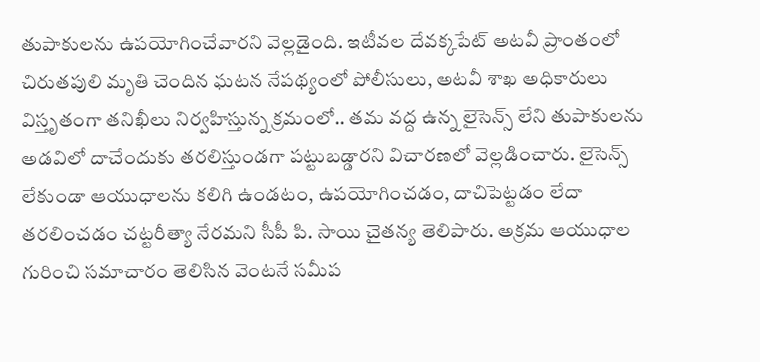తుపాకులను ఉపయోగించేవారని వెల్లడైంది. ఇటీవల దేవక్కపేట్ అటవీ ప్రాంతంలో చిరుతపులి మృతి చెందిన ఘటన నేపథ్యంలో పోలీసులు, అటవీ శాఖ అధికారులు విస్తృతంగా తనిఖీలు నిర్వహిస్తున్న క్రమంలో.. తమ వద్ద ఉన్న లైసెన్స్ లేని తుపాకులను అడవిలో దాచేందుకు తరలిస్తుండగా పట్టుబడ్డారని విచారణలో వెల్లడించారు. లైసెన్స్ లేకుండా ఆయుధాలను కలిగి ఉండటం, ఉపయోగించడం, దాచిపెట్టడం లేదా తరలించడం చట్టరీత్యా నేరమని సీపీ పి. సాయి చైతన్య తెలిపారు. అక్రమ ఆయుధాల గురించి సమాచారం తెలిసిన వెంటనే సమీప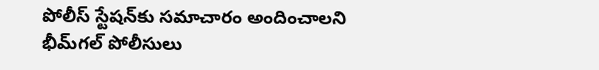పోలీస్ స్టేషన్‌కు సమాచారం అందించాలని భీమ్‌గల్ పోలీసులు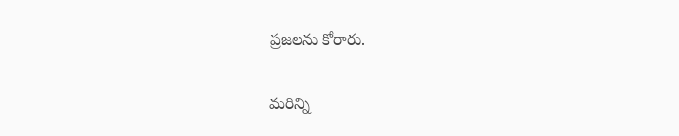ప్రజలను కోరారు.

మ‌రిన్ని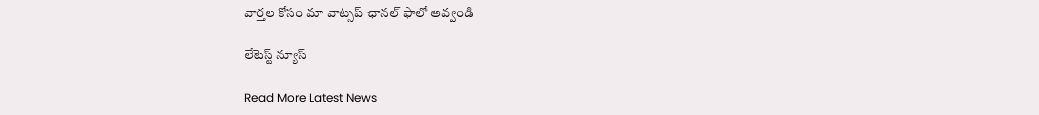వార్త‌ల కోసం మా వాట్స‌ప్ ఛాన‌ల్ ఫాలో అవ్వండి

లేటెస్ట్ న్యూస్‌

Read More Latest News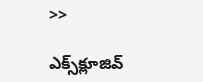>>

ఎక్స్‌క్లూజివ్‌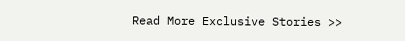Read More Exclusive Stories >>